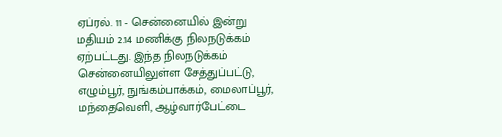ஏப்ரல். 11 - சென்னையில் இன்று மதியம் 2.14 மணிக்கு நிலநடுக்கம் ஏற்பட்டது. இந்த நிலநடுக்கம் சென்னையிலுள்ள சேத்துப்பட்டு, எழும்பூர், நுங்கம்பாக்கம், மைலாப்பூர், மந்தைவெளி, ஆழ்வார்பேட்டை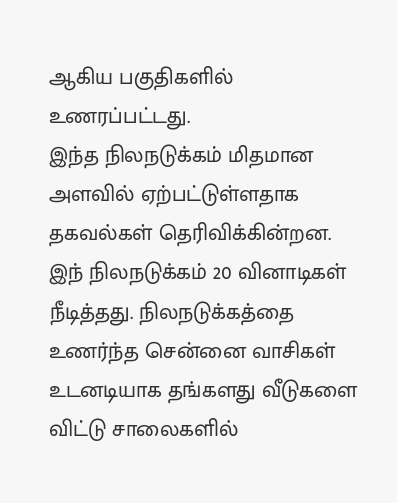ஆகிய பகுதிகளில் உணரப்பட்டது.
இந்த நிலநடுக்கம் மிதமான அளவில் ஏற்பட்டுள்ளதாக தகவல்கள் தெரிவிக்கின்றன. இந் நிலநடுக்கம் 20 வினாடிகள் நீடித்தது. நிலநடுக்கத்தை உணர்ந்த சென்னை வாசிகள் உடனடியாக தங்களது வீடுகளை விட்டு சாலைகளில்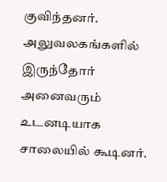குவிந்தனர்.
அலுவலகங்களில் இருந்தோர் அனைவரும் உடனடியாக சாலையில் கூடினர்.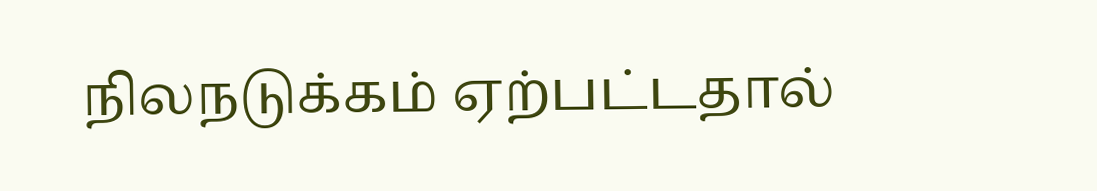நிலநடுக்கம் ஏற்பட்டதால்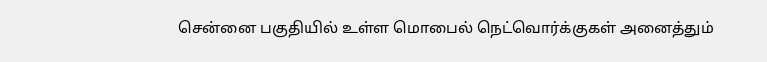சென்னை பகுதியில் உள்ள மொபைல் நெட்வொர்க்குகள் அனைத்தும்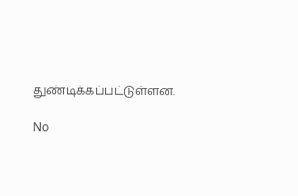துண்டிக்கப்பட்டுள்ளன.

No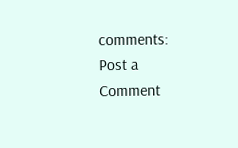comments:
Post a Comment